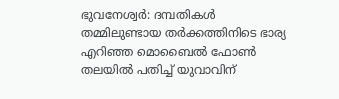ഭുവനേശ്വർ: ദമ്പതികൾ തമ്മിലുണ്ടായ തർക്കത്തിനിടെ ഭാര്യ എറിഞ്ഞ മൊബൈൽ ഫോൺ തലയിൽ പതിച്ച് യുവാവിന്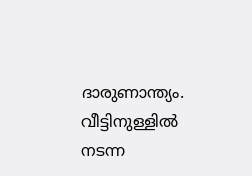ദാരുണാന്ത്യം. വീട്ടിനുള്ളിൽ നടന്ന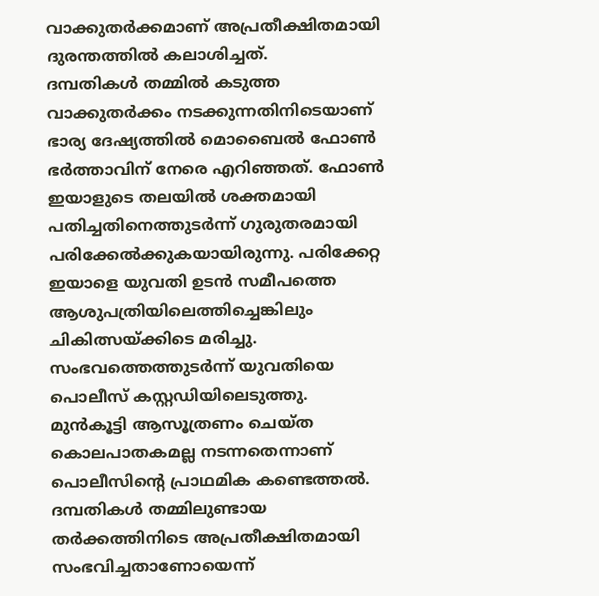വാക്കുതർക്കമാണ് അപ്രതീക്ഷിതമായി ദുരന്തത്തിൽ കലാശിച്ചത്.
ദമ്പതികൾ തമ്മിൽ കടുത്ത വാക്കുതർക്കം നടക്കുന്നതിനിടെയാണ് ഭാര്യ ദേഷ്യത്തിൽ മൊബൈൽ ഫോൺ ഭർത്താവിന് നേരെ എറിഞ്ഞത്. ഫോൺ ഇയാളുടെ തലയിൽ ശക്തമായി പതിച്ചതിനെത്തുടർന്ന് ഗുരുതരമായി പരിക്കേൽക്കുകയായിരുന്നു. പരിക്കേറ്റ ഇയാളെ യുവതി ഉടൻ സമീപത്തെ ആശുപത്രിയിലെത്തിച്ചെങ്കിലും ചികിത്സയ്ക്കിടെ മരിച്ചു. സംഭവത്തെത്തുടർന്ന് യുവതിയെ പൊലീസ് കസ്റ്റഡിയിലെടുത്തു.
മുൻകൂട്ടി ആസൂത്രണം ചെയ്ത കൊലപാതകമല്ല നടന്നതെന്നാണ് പൊലീസിന്റെ പ്രാഥമിക കണ്ടെത്തൽ. ദമ്പതികൾ തമ്മിലുണ്ടായ തർക്കത്തിനിടെ അപ്രതീക്ഷിതമായി സംഭവിച്ചതാണോയെന്ന്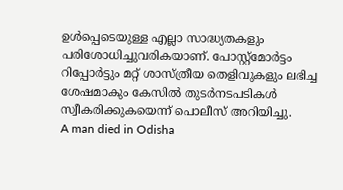ഉൾപ്പെടെയുള്ള എല്ലാ സാദ്ധ്യതകളും പരിശോധിച്ചുവരികയാണ്. പോസ്റ്റ്മോർട്ടം റിപ്പോർട്ടും മറ്റ് ശാസ്ത്രീയ തെളിവുകളും ലഭിച്ച ശേഷമാകും കേസിൽ തുടർനടപടികൾ സ്വീകരിക്കുകയെന്ന് പൊലീസ് അറിയിച്ചു.
A man died in Odisha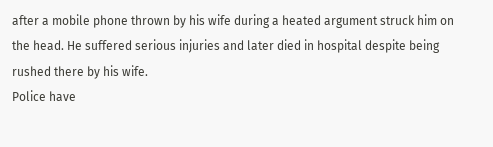after a mobile phone thrown by his wife during a heated argument struck him on the head. He suffered serious injuries and later died in hospital despite being rushed there by his wife.
Police have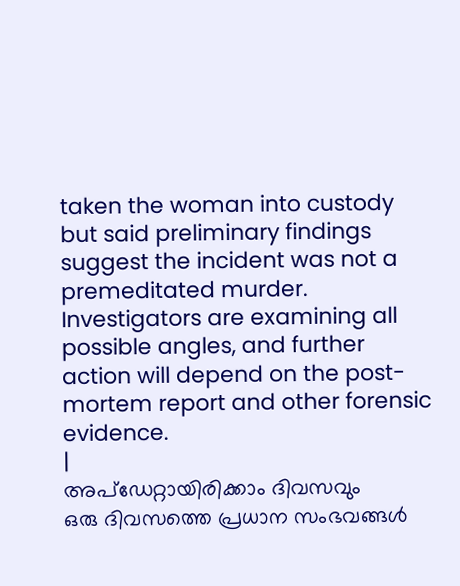taken the woman into custody but said preliminary findings suggest the incident was not a premeditated murder. Investigators are examining all possible angles, and further action will depend on the post-mortem report and other forensic evidence.
|
അപ്ഡേറ്റായിരിക്കാം ദിവസവും
ഒരു ദിവസത്തെ പ്രധാന സംഭവങ്ങൾ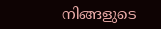നിങ്ങളുടെ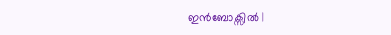ഇൻബോക്സിൽ |